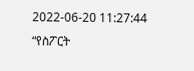2022-06-20 11:27:44
“የስፖርት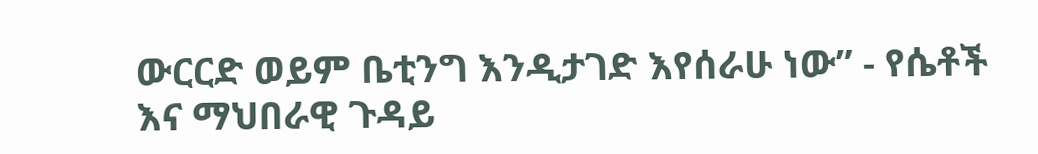ውርርድ ወይም ቤቲንግ እንዲታገድ እየሰራሁ ነው” - የሴቶች እና ማህበራዊ ጉዳይ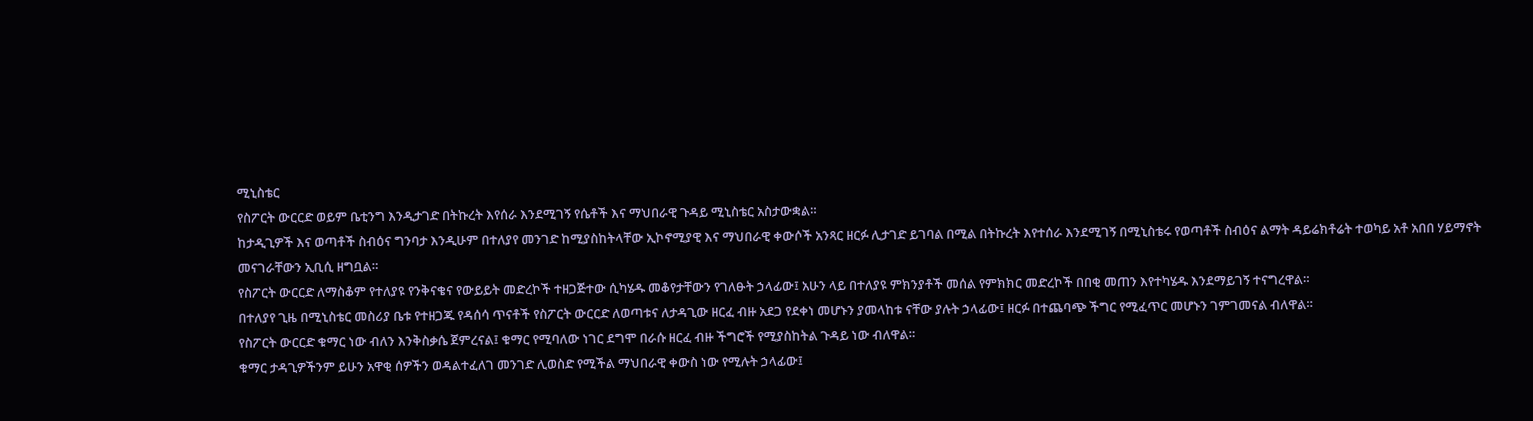ሚኒስቴር
የስፖርት ውርርድ ወይም ቤቲንግ እንዲታገድ በትኩረት እየሰራ እንደሚገኝ የሴቶች እና ማህበራዊ ጉዳይ ሚኒስቴር አስታውቋል።
ከታዲጊዎች እና ወጣቶች ስብዕና ግንባታ እንዲሁም በተለያየ መንገድ ከሚያስከትላቸው ኢኮኖሚያዊ እና ማህበራዊ ቀውሶች አንጻር ዘርፉ ሊታገድ ይገባል በሚል በትኩረት እየተሰራ እንደሚገኝ በሚኒስቴሩ የወጣቶች ስብዕና ልማት ዳይሬክቶሬት ተወካይ አቶ አበበ ሃይማኖት መናገራቸውን ኢቢሲ ዘግቧል።
የስፖርት ውርርድ ለማስቆም የተለያዩ የንቅናቄና የውይይት መድረኮች ተዘጋጅተው ሲካሄዱ መቆየታቸውን የገለፁት ኃላፊው፤ አሁን ላይ በተለያዩ ምክንያቶች መሰል የምክክር መድረኮች በበቂ መጠን እየተካሄዱ እንደማይገኝ ተናግረዋል።
በተለያየ ጊዜ በሚኒስቴር መስሪያ ቤቱ የተዘጋጁ የዳሰሳ ጥናቶች የስፖርት ውርርድ ለወጣቱና ለታዳጊው ዘርፈ ብዙ አደጋ የደቀነ መሆኑን ያመላከቱ ናቸው ያሉት ኃላፊው፤ ዘርፉ በተጨባጭ ችግር የሚፈጥር መሆኑን ገምገመናል ብለዋል።
የስፖርት ውርርድ ቁማር ነው ብለን እንቅስቃሴ ጀምረናል፤ ቁማር የሚባለው ነገር ደግሞ በራሱ ዘርፈ ብዙ ችግሮች የሚያስከትል ጉዳይ ነው ብለዋል።
ቁማር ታዳጊዎችንም ይሁን አዋቂ ሰዎችን ወዳልተፈለገ መንገድ ሊወስድ የሚችል ማህበራዊ ቀውስ ነው የሚሉት ኃላፊው፤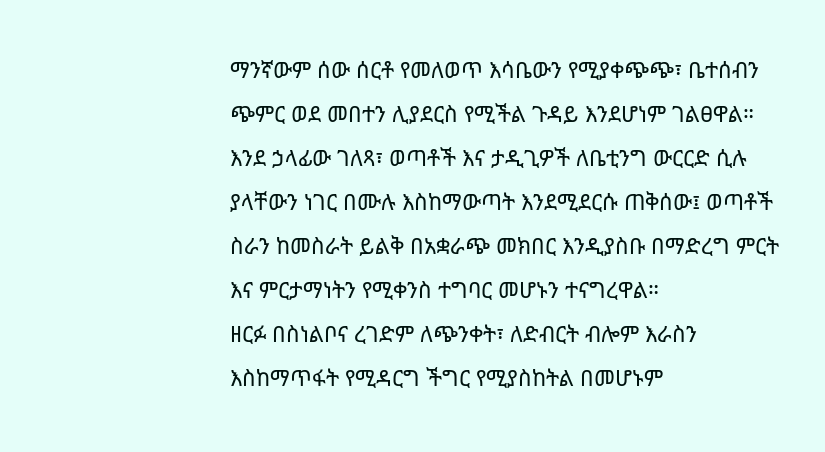ማንኛውም ሰው ሰርቶ የመለወጥ እሳቤውን የሚያቀጭጭ፣ ቤተሰብን ጭምር ወደ መበተን ሊያደርስ የሚችል ጉዳይ እንደሆነም ገልፀዋል።
እንደ ኃላፊው ገለጻ፣ ወጣቶች እና ታዲጊዎች ለቤቲንግ ውርርድ ሲሉ ያላቸውን ነገር በሙሉ እስከማውጣት እንደሚደርሱ ጠቅሰው፤ ወጣቶች ስራን ከመስራት ይልቅ በአቋራጭ መክበር እንዲያስቡ በማድረግ ምርት እና ምርታማነትን የሚቀንስ ተግባር መሆኑን ተናግረዋል።
ዘርፉ በስነልቦና ረገድም ለጭንቀት፣ ለድብርት ብሎም እራስን እስከማጥፋት የሚዳርግ ችግር የሚያስከትል በመሆኑም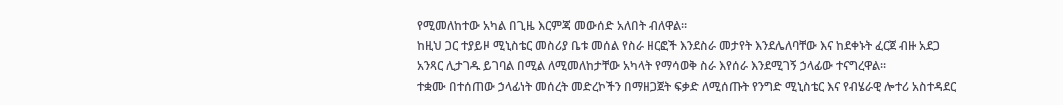የሚመለከተው አካል በጊዜ እርምጃ መውሰድ አለበት ብለዋል።
ከዚህ ጋር ተያይዞ ሚኒስቴር መስሪያ ቤቱ መሰል የስራ ዘርፎች እንደስራ መታየት እንደሌለባቸው እና ከደቀኑት ፈርጀ ብዙ አደጋ አንጻር ሊታገዱ ይገባል በሚል ለሚመለከታቸው አካላት የማሳወቅ ስራ እየሰራ እንደሚገኝ ኃላፊው ተናግረዋል።
ተቋሙ በተሰጠው ኃላፊነት መሰረት መድረኮችን በማዘጋጀት ፍቃድ ለሚሰጡት የንግድ ሚኒስቴር እና የብሄራዊ ሎተሪ አስተዳደር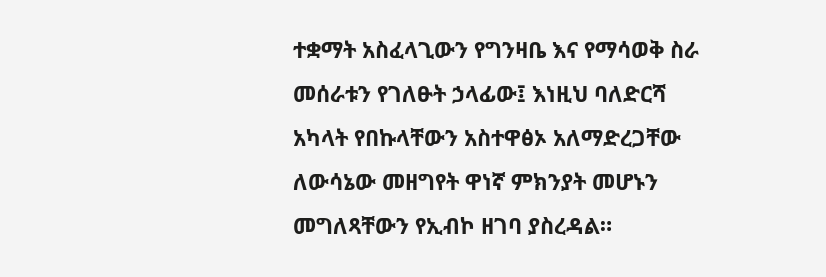ተቋማት አስፈላጊውን የግንዛቤ እና የማሳወቅ ስራ መሰራቱን የገለፁት ኃላፊው፤ እነዚህ ባለድርሻ አካላት የበኩላቸውን አስተዋፅኦ አለማድረጋቸው ለውሳኔው መዘግየት ዋነኛ ምክንያት መሆኑን መግለጻቸውን የኢብኮ ዘገባ ያስረዳል።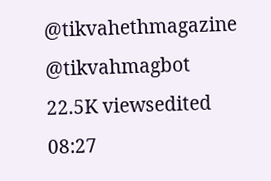@tikvahethmagazine @tikvahmagbot
22.5K viewsedited 08:27